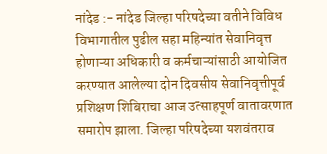नांदेड :- नांदेड जिल्हा परिषदेच्या वतीने विविध विभागातील पुढील सहा महिन्यांत सेवानिवृत्त होणाऱ्या अधिकारी व कर्मचाऱ्यांसाठी आयोजित करण्यात आलेल्या दोन दिवसीय सेवानिवृत्तीपूर्व प्रशिक्षण शिबिराचा आज उत्साहपूर्ण वातावरणात समारोप झाला. जिल्हा परिषदेच्या यशवंतराव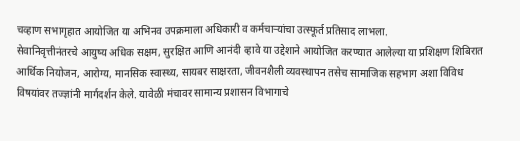चव्हाण सभागृहात आयोजित या अभिनव उपक्रमाला अधिकारी व कर्मचाऱ्यांचा उत्स्फूर्त प्रतिसाद लाभला.
सेवानिवृत्तीनंतरचे आयुष्य अधिक सक्षम, सुरक्षित आणि आनंदी व्हावे या उद्देशाने आयोजित करण्यात आलेल्या या प्रशिक्षण शिबिरात आर्थिक नियोजन, आरोग्य, मानसिक स्वास्थ्य, सायबर साक्षरता, जीवनशैली व्यवस्थापन तसेच सामाजिक सहभाग अशा विविध विषयांवर तज्ज्ञांनी मार्गदर्शन केले. यावेळी मंचावर सामान्य प्रशासन विभागाचे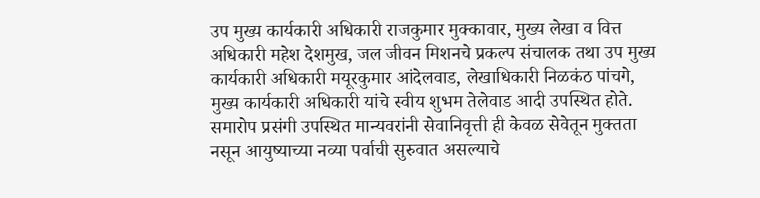उप मुख्य कार्यकारी अधिकारी राजकुमार मुक्कावार, मुख्य लेखा व वित्त अधिकारी महेश देशमुख, जल जीवन मिशनचे प्रकल्प संचालक तथा उप मुख्य कार्यकारी अधिकारी मयूरकुमार आंदेलवाड, लेखाधिकारी निळकंठ पांचगे, मुख्य कार्यकारी अधिकारी यांचे स्वीय शुभम तेलेवाड आदी उपस्थित होते.
समारोप प्रसंगी उपस्थित मान्यवरांनी सेवानिवृत्ती ही केवळ सेवेतून मुक्तता नसून आयुष्याच्या नव्या पर्वाची सुरुवात असल्याचे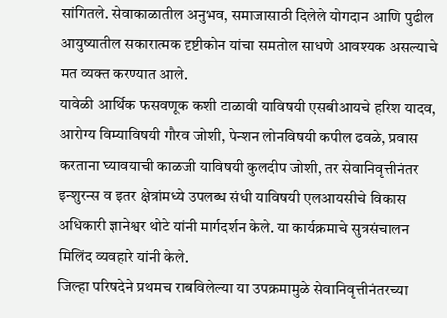सांगितले. सेवाकाळातील अनुभव, समाजासाठी दिलेले योगदान आणि पुढील आयुष्यातील सकारात्मक दृष्टीकोन यांचा समतोल साधणे आवश्यक असल्याचे मत व्यक्त करण्यात आले.
यावेळी आर्थिक फसवणूक कशी टाळावी याविषयी एसबीआयचे हरिश यादव, आरोग्य विम्याविषयी गौरव जोशी, पेन्शन लोनविषयी कपील ढवळे, प्रवास करताना घ्यावयाची काळजी याविषयी कुलदीप जोशी, तर सेवानिवृत्तीनंतर इन्शुरन्स व इतर क्षेत्रांमध्ये उपलब्ध संधी याविषयी एलआयसीचे विकास अधिकारी ज्ञानेश्वर थोटे यांनी मार्गदर्शन केले. या कार्यक्रमाचे सुत्रसंचालन मिलिंद व्यवहारे यांनी केले.
जिल्हा परिषदेने प्रथमच राबविलेल्या या उपक्रमामुळे सेवानिवृत्तीनंतरच्या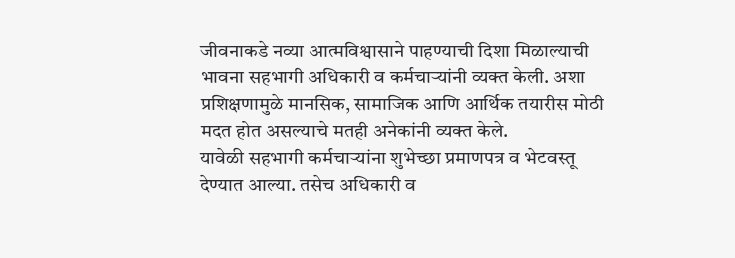जीवनाकडे नव्या आत्मविश्वासाने पाहण्याची दिशा मिळाल्याची भावना सहभागी अधिकारी व कर्मचाऱ्यांनी व्यक्त केली. अशा प्रशिक्षणामुळे मानसिक, सामाजिक आणि आर्थिक तयारीस मोठी मदत होत असल्याचे मतही अनेकांनी व्यक्त केले.
यावेळी सहभागी कर्मचाऱ्यांना शुभेच्छा प्रमाणपत्र व भेटवस्तू देण्यात आल्या. तसेच अधिकारी व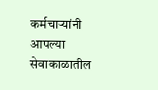कर्मचाऱ्यांनी आपल्या सेवाकाळातील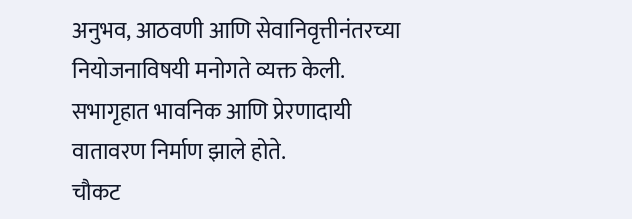अनुभव, आठवणी आणि सेवानिवृत्तीनंतरच्या नियोजनाविषयी मनोगते व्यक्त केली. सभागृहात भावनिक आणि प्रेरणादायी वातावरण निर्माण झाले होते.
चौकट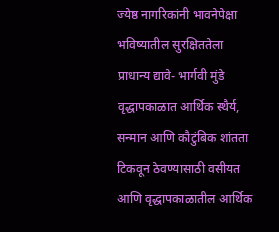ज्येष्ठ नागरिकांनी भावनेपेक्षा भविष्यातील सुरक्षिततेला प्राधान्य द्यावे- भार्गवी मुंडे
वृद्धापकाळात आर्थिक स्थैर्य, सन्मान आणि कौटुंबिक शांतता टिकवून ठेवण्यासाठी वसीयत आणि वृद्धापकाळातील आर्थिक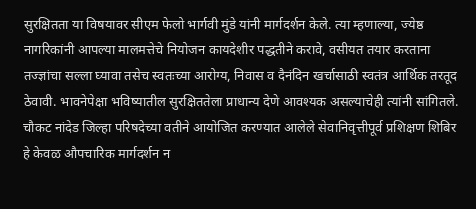सुरक्षितता या विषयावर सीएम फेलो भार्गवी मुंडे यांनी मार्गदर्शन केले. त्या म्हणाल्या, ज्येष्ठ नागरिकांनी आपल्या मालमत्तेचे नियोजन कायदेशीर पद्धतीने करावे, वसीयत तयार करताना तज्ज्ञांचा सल्ला घ्यावा तसेच स्वतःच्या आरोग्य, निवास व दैनंदिन खर्चासाठी स्वतंत्र आर्थिक तरतूद ठेवावी. भावनेपेक्षा भविष्यातील सुरक्षिततेला प्राधान्य देणे आवश्यक असल्याचेही त्यांनी सांगितले.
चौकट नांदेड जिल्हा परिषदेच्या वतीने आयोजित करण्यात आलेले सेवानिवृत्तीपूर्व प्रशिक्षण शिबिर हे केवळ औपचारिक मार्गदर्शन न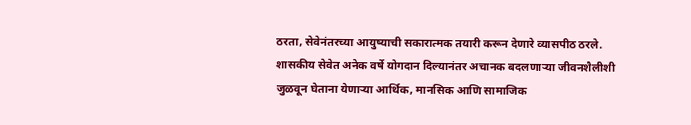ठरता, सेवेनंतरच्या आयुष्याची सकारात्मक तयारी करून देणारे व्यासपीठ ठरले. शासकीय सेवेत अनेक वर्षे योगदान दिल्यानंतर अचानक बदलणाऱ्या जीवनशैलीशी जुळवून घेताना येणाऱ्या आर्थिक, मानसिक आणि सामाजिक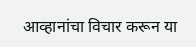आव्हानांचा विचार करून या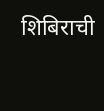शिबिराची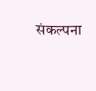संकल्पना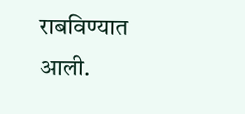राबविण्यात आली.